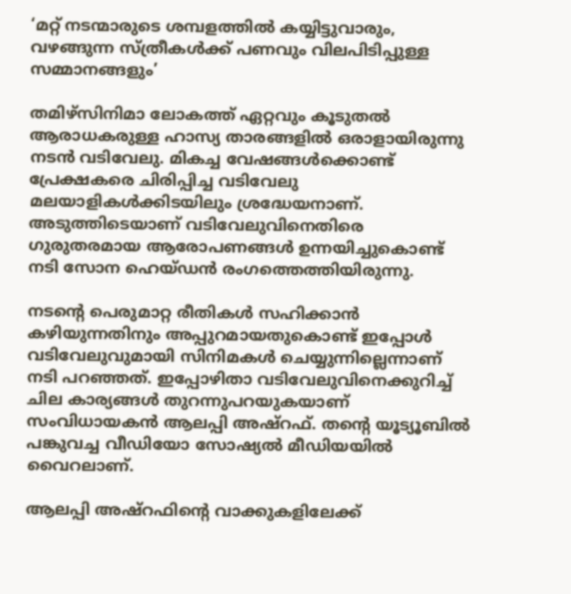‘മറ്റ് നടന്മാരുടെ ശമ്പളത്തിൽ കയ്യിട്ടുവാരും, വഴങ്ങുന്ന സ്ത്രീകൾക്ക് പണവും വിലപിടിപ്പുള്ള സമ്മാനങ്ങളും’

തമിഴ്സിനിമാ ലോകത്ത് ഏറ്റവും കൂടുതൽ ആരാധകരുള്ള ഹാസ്യ താരങ്ങളിൽ ഒരാളായിരുന്നു നടൻ വടിവേലു. മികച്ച വേഷങ്ങൾക്കൊണ്ട് പ്രേക്ഷകരെ ചിരിപ്പിച്ച വടിവേലു മലയാളികൾക്കിടയിലും ശ്രദ്ധേയനാണ്. അടുത്തിടെയാണ് വടിവേലുവിനെതിരെ ഗുരുതരമായ ആരോപണങ്ങൾ ഉന്നയിച്ചുകൊണ്ട് നടി സോന ഹെയ്ഡൻ രംഗത്തെത്തിയിരുന്നു.

നടന്റെ പെരുമാറ്റ രീതികൾ സഹിക്കാൻ കഴിയുന്നതിനും അപ്പുറമായതുകൊണ്ട് ഇപ്പോൾ വടിവേലുവുമായി സിനിമകൾ ചെയ്യുന്നില്ലെന്നാണ് നടി പറഞ്ഞത്. ഇപ്പോഴിതാ വടിവേലുവിനെക്കുറിച്ച് ചില കാര്യങ്ങൾ തുറന്നുപറയുകയാണ് സംവിധായകൻ ആലപ്പി അഷ്റഫ്. തന്റെ യൂട്യൂബിൽ പങ്കുവച്ച വീഡിയോ സോഷ്യൽ മീഡിയയിൽ വൈറലാണ്.

ആലപ്പി അഷ്റഫിന്റെ വാക്കുകളിലേക്ക്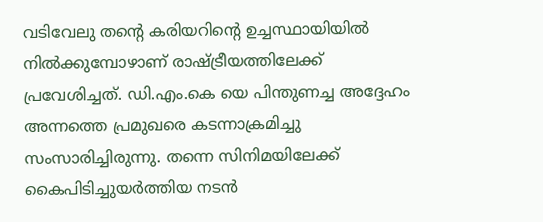വടിവേലു തന്റെ കരിയറിന്റെ ഉച്ചസ്ഥായിയിൽ നിൽക്കുമ്പോഴാണ് രാഷ്ട്രീയത്തിലേക്ക് പ്രവേശിച്ചത്. ഡി.എം.കെ യെ പിന്തുണച്ച അദ്ദേഹം അന്നത്തെ പ്രമുഖരെ കടന്നാക്രമിച്ചു സംസാരിച്ചിരുന്നു. തന്നെ സിനിമയിലേക്ക് കൈപിടിച്ചുയർത്തിയ നടൻ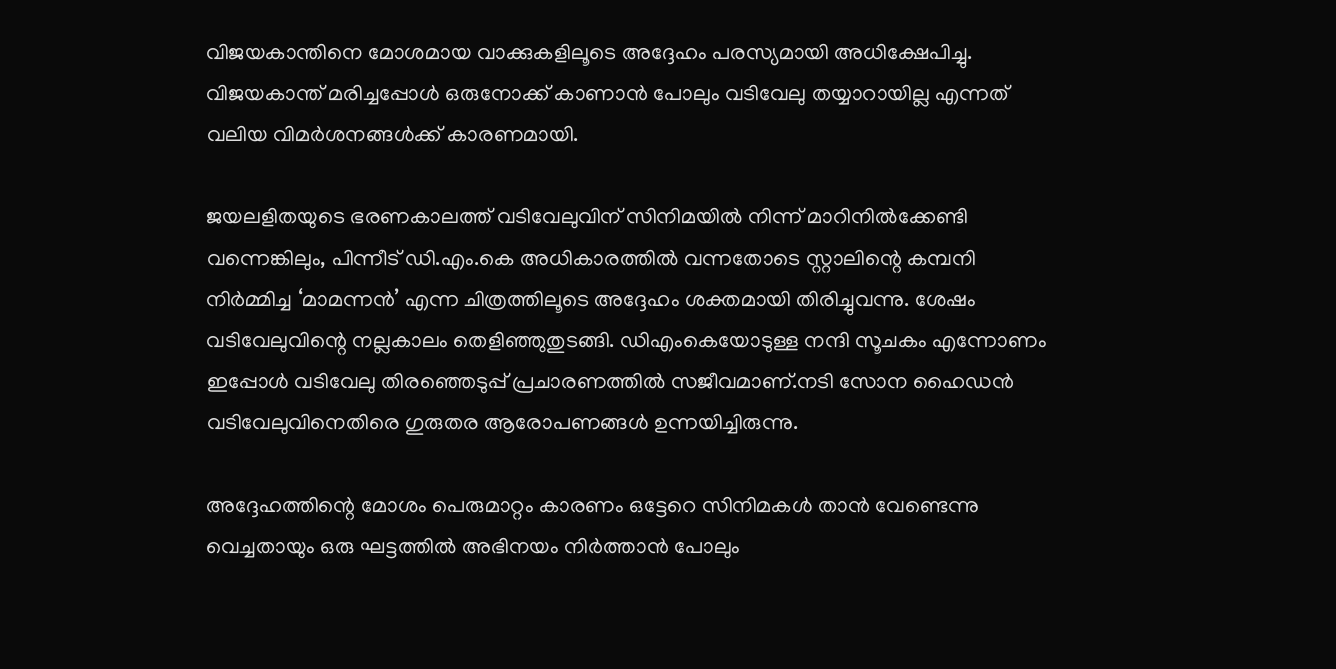വിജയകാന്തിനെ മോശമായ വാക്കുകളിലൂടെ അദ്ദേഹം പരസ്യമായി അധിക്ഷേപിച്ചു. വിജയകാന്ത് മരിച്ചപ്പോൾ ഒരുനോക്ക് കാണാൻ പോലും വടിവേലു തയ്യാറായില്ല എന്നത് വലിയ വിമർശനങ്ങൾക്ക് കാരണമായി.

ജയലളിതയുടെ ഭരണകാലത്ത് വടിവേലുവിന് സിനിമയിൽ നിന്ന് മാറിനിൽക്കേണ്ടി വന്നെങ്കിലും, പിന്നീട് ഡി.എം.കെ അധികാരത്തിൽ വന്നതോടെ സ്റ്റാലിന്റെ കമ്പനി നിർമ്മിച്ച ‘മാമന്നൻ’ എന്ന ചിത്രത്തിലൂടെ അദ്ദേഹം ശക്തമായി തിരിച്ചുവന്നു. ശേഷം വടിവേലുവിന്റെ നല്ലകാലം തെളിഞ്ഞുതുടങ്ങി. ഡിഎംകെയോടുള്ള നന്ദി സൂചകം എന്നോണം ഇപ്പോൾ വടിവേലു തിരഞ്ഞെടുപ്പ് പ്രചാരണത്തിൽ സജീവമാണ്.നടി സോന ഹൈഡൻ വടിവേലുവിനെതിരെ ഗുരുതര ആരോപണങ്ങൾ ഉന്നയിച്ചിരുന്നു.

അദ്ദേഹത്തിന്റെ മോശം പെരുമാറ്റം കാരണം ഒട്ടേറെ സിനിമകൾ താൻ വേണ്ടെന്നു വെച്ചതായും ഒരു ഘട്ടത്തിൽ അഭിനയം നിർത്താൻ പോലും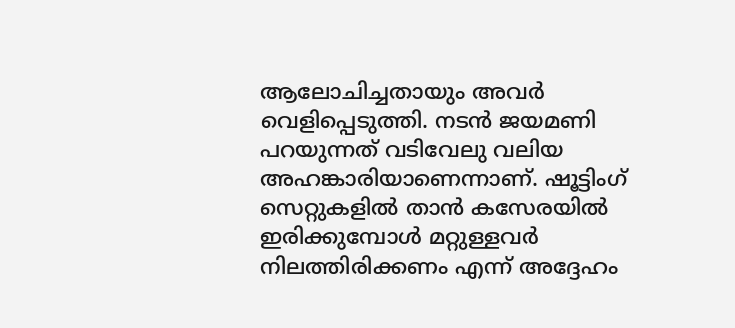ആലോചിച്ചതായും അവർ വെളിപ്പെടുത്തി. നടൻ ജയമണി പറയുന്നത് വടിവേലു വലിയ അഹങ്കാരിയാണെന്നാണ്. ഷൂട്ടിംഗ് സെറ്റുകളിൽ താൻ കസേരയിൽ ഇരിക്കുമ്പോൾ മറ്റുള്ളവർ നിലത്തിരിക്കണം എന്ന് അദ്ദേഹം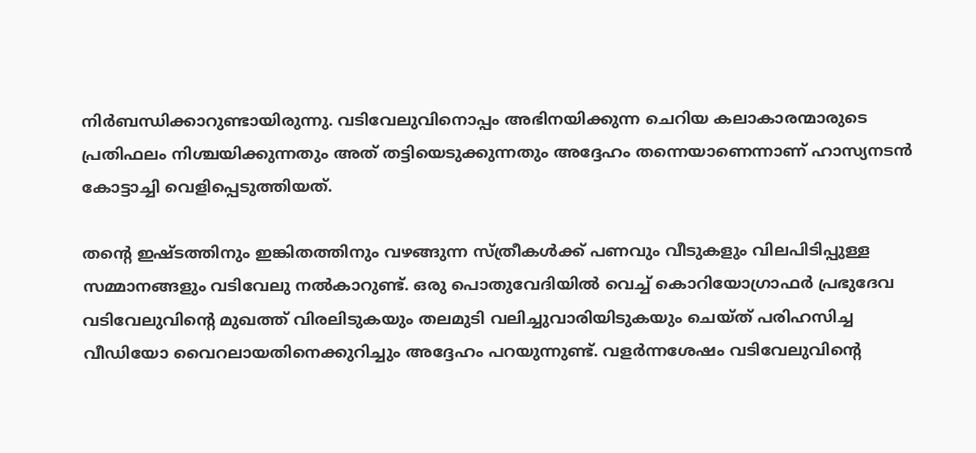നിർബന്ധിക്കാറുണ്ടായിരുന്നു. വടിവേലുവിനൊപ്പം അഭിനയിക്കുന്ന ചെറിയ കലാകാരന്മാരുടെ പ്രതിഫലം നിശ്ചയിക്കുന്നതും അത് തട്ടിയെടുക്കുന്നതും അദ്ദേഹം തന്നെയാണെന്നാണ് ഹാസ്യനടൻ കോട്ടാച്ചി വെളിപ്പെടുത്തിയത്.

തന്റെ ഇഷ്ടത്തിനും ഇങ്കിതത്തിനും വഴങ്ങുന്ന സ്ത്രീകൾക്ക് പണവും വീടുകളും വിലപിടിപ്പുള്ള സമ്മാനങ്ങളും വടിവേലു നൽകാറുണ്ട്. ഒരു പൊതുവേദിയിൽ വെച്ച് കൊറിയോഗ്രാഫർ പ്രഭുദേവ വടിവേലുവിന്റെ മുഖത്ത് വിരലിടുകയും തലമുടി വലിച്ചുവാരിയിടുകയും ചെയ്ത് പരിഹസിച്ച വീഡിയോ വൈറലായതിനെക്കുറിച്ചും അദ്ദേഹം പറയുന്നുണ്ട്. വളർന്നശേഷം വടിവേലുവിന്റെ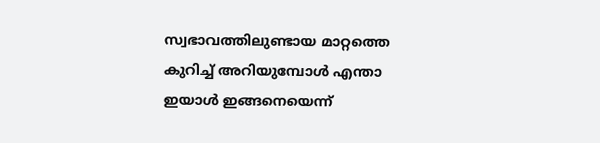സ്വഭാവത്തിലുണ്ടായ മാറ്റത്തെ കുറിച്ച് അറിയുമ്പോൾ എന്താ ഇയാൾ ഇങ്ങനെയെന്ന്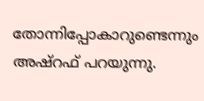തോന്നിപ്പോകാറുണ്ടെന്നും അഷ്റഫ് പറയുന്നു.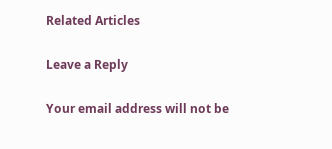Related Articles

Leave a Reply

Your email address will not be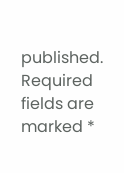published. Required fields are marked *